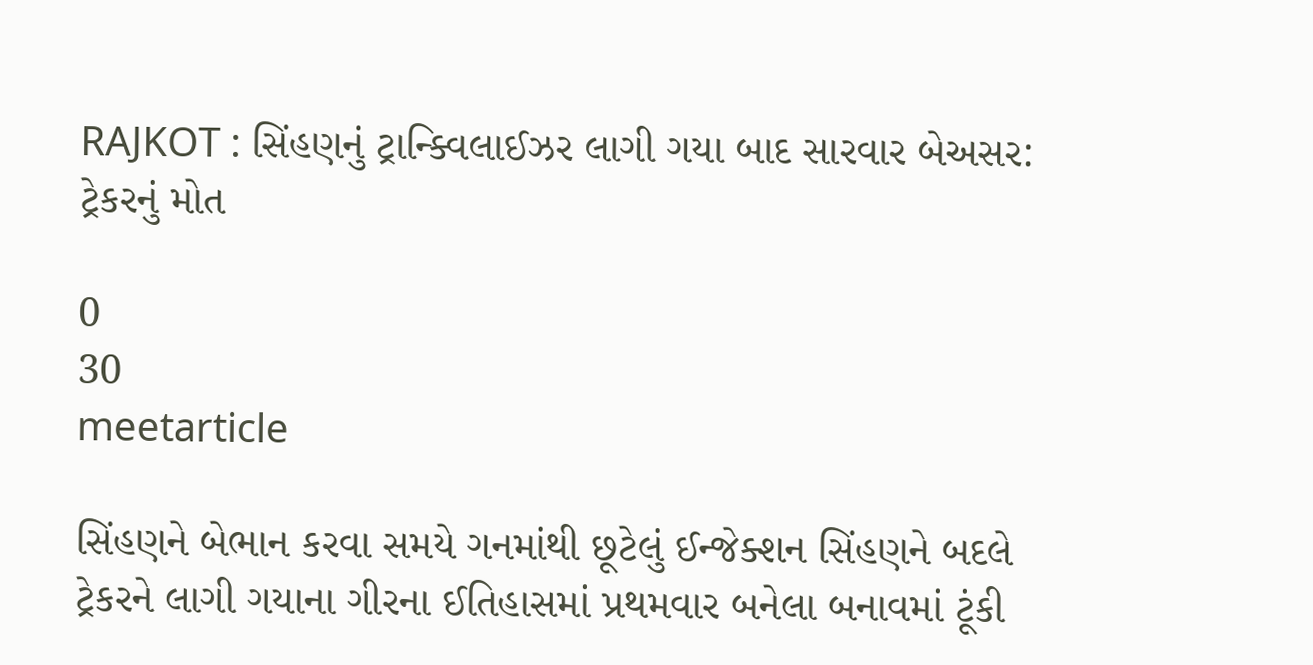RAJKOT : સિંહણનું ટ્રાન્ક્વિલાઈઝર લાગી ગયા બાદ સારવાર બેઅસર: ટ્રેકરનું મોત

0
30
meetarticle

સિંહણને બેભાન કરવા સમયે ગનમાંથી છૂટેલું ઈન્જેક્શન સિંહણને બદલે ટ્રેકરને લાગી ગયાના ગીરના ઈતિહાસમાં પ્રથમવાર બનેલા બનાવમાં ટૂંકી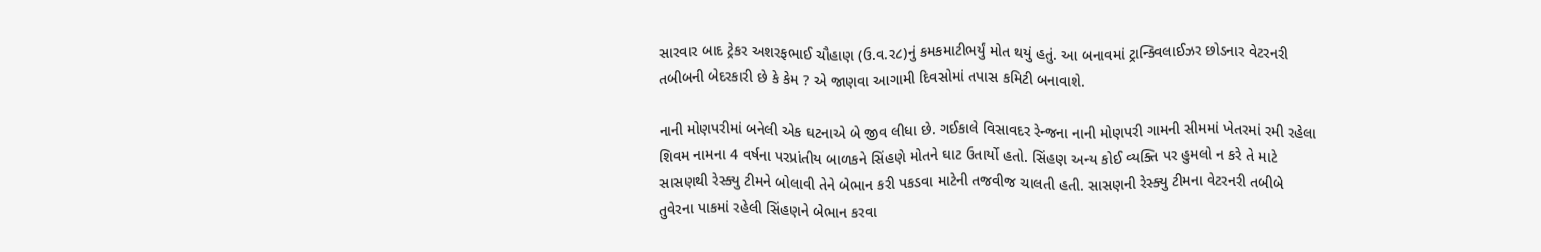સારવાર બાદ ટ્રેકર અશરફભાઈ ચૌહાણ (ઉ.વ.ર૮)નું કમકમાટીભર્યું મોત થયું હતું. આ બનાવમાં ટ્રાન્ક્વિલાઈઝર છોડનાર વેટરનરી તબીબની બેદરકારી છે કે કેમ ? એ જાણવા આગામી દિવસોમાં તપાસ કમિટી બનાવાશે.

નાની મોણપરીમાં બનેલી એક ઘટનાએ બે જીવ લીધા છે. ગઈકાલે વિસાવદર રેન્જના નાની મોણપરી ગામની સીમમાં ખેતરમાં રમી રહેલા શિવમ નામના 4 વર્ષના પરપ્રાંતીય બાળકને સિંહણે મોતને ઘાટ ઉતાર્યો હતો. સિંહણ અન્ય કોઈ વ્યક્તિ પર હુમલો ન કરે તે માટે સાસણથી રેસ્ક્યુ ટીમને બોલાવી તેને બેભાન કરી પકડવા માટેની તજવીજ ચાલતી હતી. સાસણની રેસ્ક્યુ ટીમના વેટરનરી તબીબે તુવેરના પાકમાં રહેલી સિંહણને બેભાન કરવા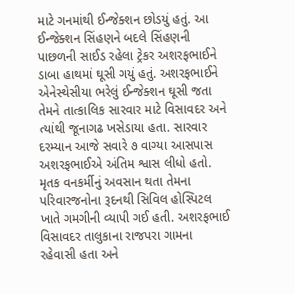માટે ગનમાંથી ઈન્જેક્શન છોડયું હતું. આ ઈન્જેક્શન સિંહણને બદલે સિંહણની પાછળની સાઈડ રહેલા ટ્રેકર અશરફભાઈને ડાબા હાથમાં ઘૂસી ગયું હતું. અશરફભાઈને એનેસ્થેસીયા ભરેલું ઈન્જેક્શન ઘૂસી જતા તેમને તાત્કાલિક સારવાર માટે વિસાવદર અને ત્યાંથી જૂનાગઢ ખસેડાયા હતા. સારવાર દરમ્યાન આજે સવારે ૭ વાગ્યા આસપાસ અશરફભાઈએ અંતિમ શ્વાસ લીધો હતો. મૃતક વનકર્મીનું અવસાન થતા તેમના પરિવારજનોના રૂદનથી સિવિલ હોસ્પિટલ ખાતે ગમગીની વ્યાપી ગઈ હતી. અશરફભાઈ વિસાવદર તાલુકાના રાજપરા ગામના રહેવાસી હતા અને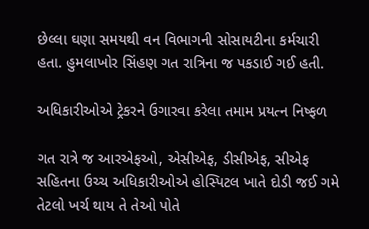છેલ્લા ઘણા સમયથી વન વિભાગની સોસાયટીના કર્મચારી હતા. હુમલાખોર સિંહણ ગત રાત્રિના જ પકડાઈ ગઈ હતી.

અધિકારીઓએ ટ્રેકરને ઉગારવા કરેલા તમામ પ્રયત્ન નિષ્ફળ

ગત રાત્રે જ આરએફઓ, એસીએફ, ડીસીએફ, સીએફ સહિતના ઉચ્ચ અધિકારીઓએ હોસ્પિટલ ખાતે દોડી જઈ ગમે તેટલો ખર્ચ થાય તે તેઓ પોતે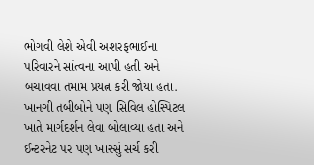ભોગવી લેશે એવી અશરફભાઈના પરિવારને સાંત્વના આપી હતી અને બચાવવા તમામ પ્રયત્ન કરી જોયા હતા. ખાનગી તબીબોને પણ સિવિલ હોસ્પિટલ ખાતે માર્ગદર્શન લેવા બોલાવ્યા હતા અને ઈન્ટરનેટ પર પણ ખાસ્સું સર્ચ કરી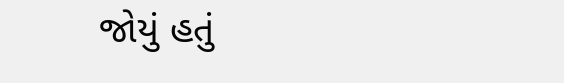જોયું હતું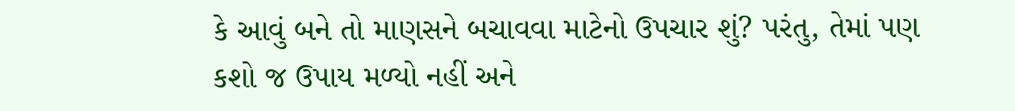કે આવું બને તો માણસને બચાવવા માટેનો ઉપચાર શું? પરંતુ, તેમાં પણ કશો જ ઉપાય મળ્યો નહીં અને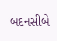બદનસીબે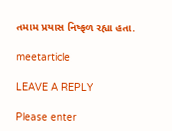તમામ પ્રયાસ નિષ્ફળ રહ્યા હતા.

meetarticle

LEAVE A REPLY

Please enter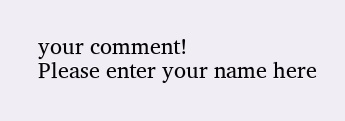your comment!
Please enter your name here